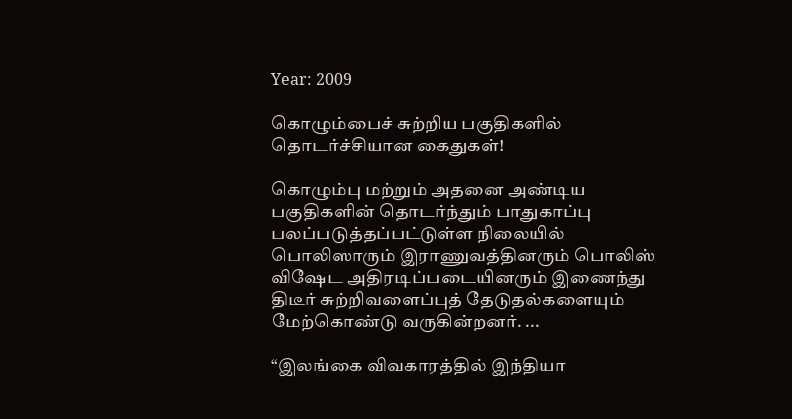Year: 2009

கொழும்பைச் சுற்றிய பகுதிகளில் தொடர்ச்சியான கைதுகள்!

கொழும்பு மற்றும் அதனை அண்டிய பகுதிகளின் தொடர்ந்தும் பாதுகாப்பு பலப்படுத்தப்பட்டுள்ள நிலையில் பொலிஸாரும் இராணுவத்தினரும் பொலிஸ் விஷேட அதிரடிப்படையினரும் இணைந்து திடீர் சுற்றிவளைப்புத் தேடுதல்களையும் மேற்கொண்டு வருகின்றனர். ...

“இலங்கை விவகாரத்தில் இந்தியா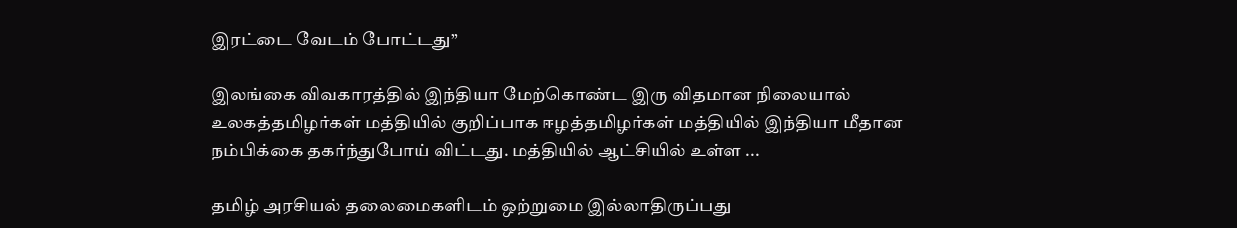இரட்டை வேடம் போட்டது”

இலங்கை விவகாரத்தில் இந்தியா மேற்கொண்ட இரு விதமான நிலையால் உலகத்தமிழர்கள் மத்தியில் குறிப்பாக ஈழத்தமிழர்கள் மத்தியில் இந்தியா மீதான நம்பிக்கை தகர்ந்துபோய் விட்டது. மத்தியில் ஆட்சியில் உள்ள ...

தமிழ் அரசியல் தலைமைகளிடம் ஒற்றுமை இல்லாதிருப்பது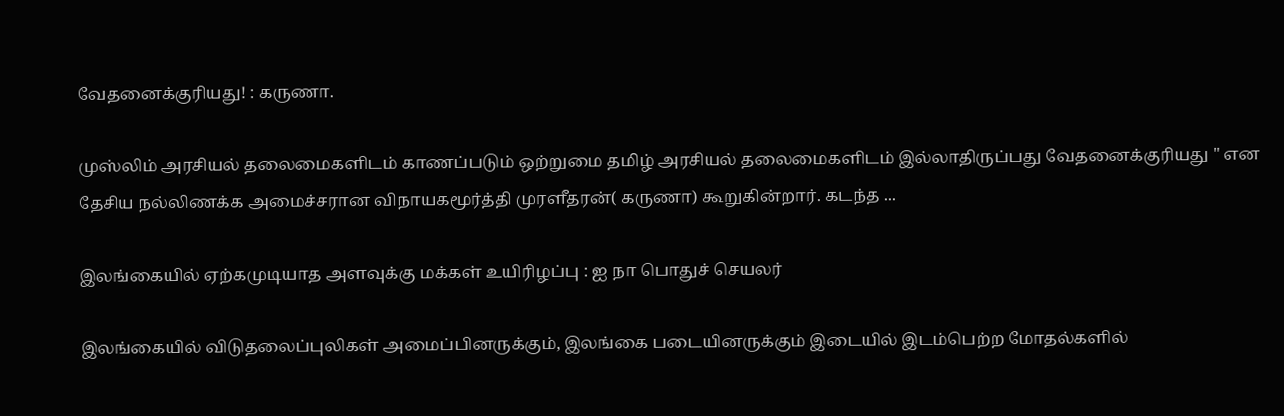வேதனைக்குரியது! : கருணா.

முஸ்லிம் அரசியல் தலைமைகளிடம் காணப்படும் ஒற்றுமை தமிழ் அரசியல் தலைமைகளிடம் இல்லாதிருப்பது வேதனைக்குரியது " என தேசிய நல்லிணக்க அமைச்சரான விநாயகமூர்த்தி முரளீதரன்( கருணா) கூறுகின்றார். கடந்த ...

இலங்கையில் ஏற்கமுடியாத அளவுக்கு மக்கள் உயிரிழப்பு : ஐ நா பொதுச் செயலர்

இலங்கையில் விடுதலைப்புலிகள் அமைப்பினருக்கும், இலங்கை படையினருக்கும் இடையில் இடம்பெற்ற மோதல்களில்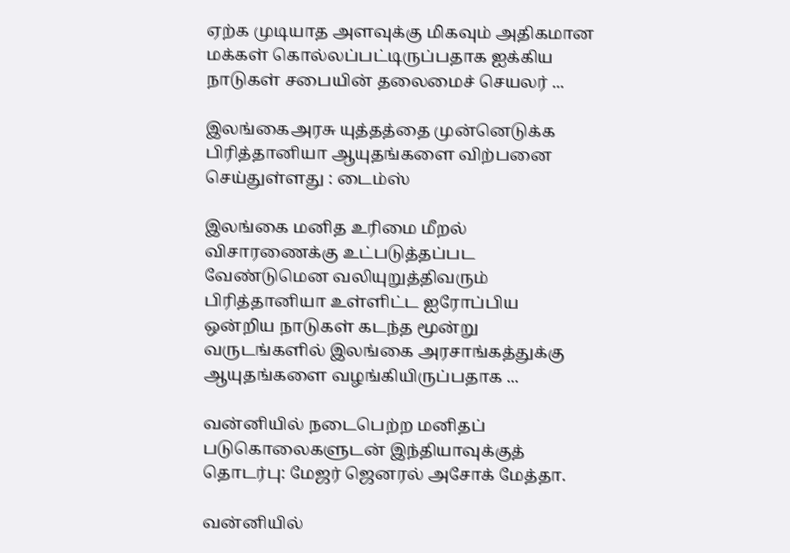ஏற்க முடியாத அளவுக்கு மிகவும் அதிகமான மக்கள் கொல்லப்பட்டிருப்பதாக ஐக்கிய நாடுகள் சபையின் தலைமைச் செயலர் ...

இலங்கைஅரசு யுத்தத்தை முன்னெடுக்க பிரித்தானியா ஆயுதங்களை விற்பனை செய்துள்ளது : டைம்ஸ்

இலங்கை மனித உரிமை மீறல் விசாரணைக்கு உட்படுத்தப்பட வேண்டுமென வலியுறுத்திவரும் பிரித்தானியா உள்ளிட்ட ஐரோப்பிய ஒன்றிய நாடுகள் கடந்த மூன்று வருடங்களில் இலங்கை அரசாங்கத்துக்கு ஆயுதங்களை வழங்கியிருப்பதாக ...

வன்னியில் நடைபெற்ற மனிதப் படுகொலைகளுடன் இந்தியாவுக்குத் தொடர்பு: மேஜர் ஜெனரல் அசோக் மேத்தா.

வன்னியில்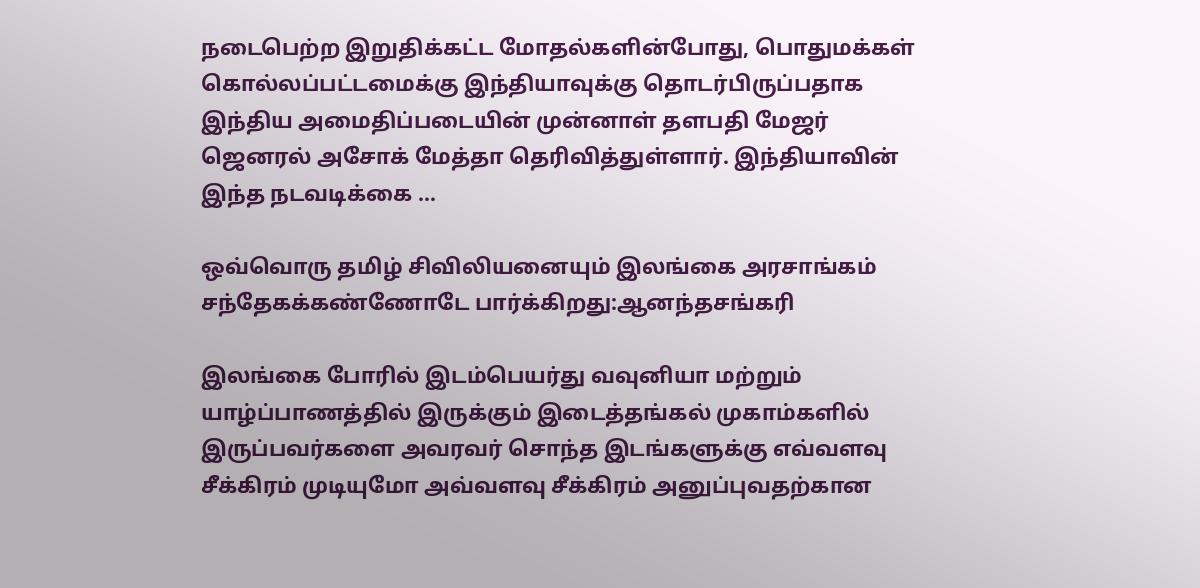நடைபெற்ற இறுதிக்கட்ட மோதல்களின்போது, பொதுமக்கள் கொல்லப்பட்டமைக்கு இந்தியாவுக்கு தொடர்பிருப்பதாக இந்திய அமைதிப்படையின் முன்னாள் தளபதி மேஜர் ஜெனரல் அசோக் மேத்தா தெரிவித்துள்ளார். இந்தியாவின் இந்த நடவடிக்கை ...

ஒவ்வொரு தமிழ் சிவிலியனையும் இலங்கை அரசாங்கம் சந்தேகக்கண்ணோடே பார்க்கிறது:ஆனந்தசங்கரி

இலங்கை போரில் இடம்பெயர்து வவுனியா மற்றும் யாழ்ப்பாணத்தில் இருக்கும் இடைத்தங்கல் முகாம்களில் இருப்பவர்களை அவரவர் சொந்த இடங்களுக்கு எவ்வளவு சீக்கிரம் முடியுமோ அவ்வளவு சீக்கிரம் அனுப்புவதற்கான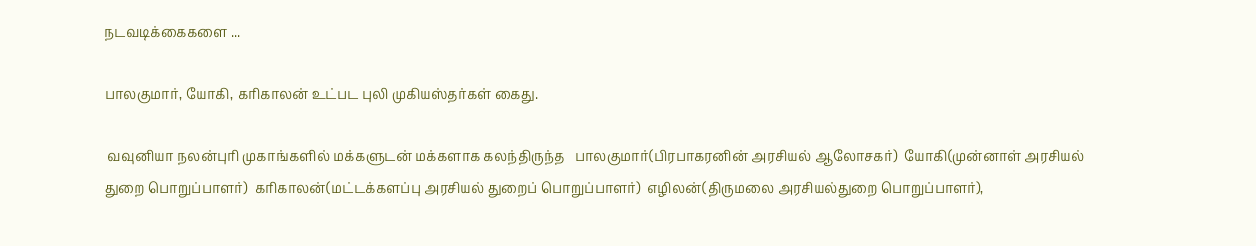நடவடிக்கைகளை ...

பாலகுமார், யோகி, கரிகாலன் உட்பட புலி முகியஸ்தர்கள் கைது.

 வவுனியா நலன்புரி முகாங்களில் மக்களுடன் மக்களாக கலந்திருந்த   பாலகுமார்(பிரபாகரனின் அரசியல் ஆலோசகர்)  யோகி(முன்னாள் அரசியல் துறை பொறுப்பாளர்)  கரிகாலன்(மட்டக்களப்பு அரசியல் துறைப் பொறுப்பாளர்)  எழிலன்(திருமலை அரசியல்துறை பொறுப்பாளர்),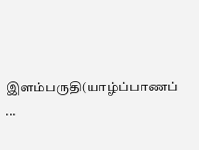இளம்பருதி(யாழ்ப்பாணப் ...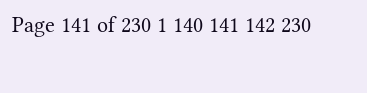Page 141 of 230 1 140 141 142 230